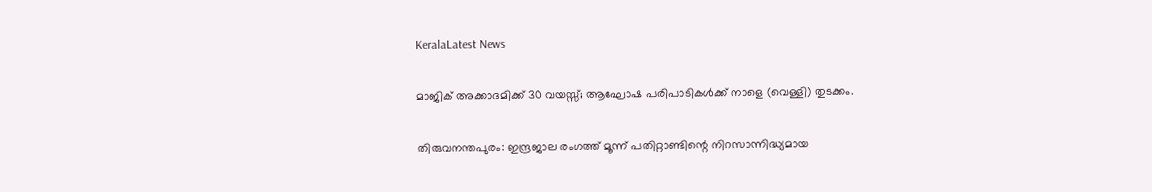KeralaLatest News

മാജിക് അക്കാദമിക്ക് 30 വയസ്സ്; ആഘോഷ പരിപാടികള്‍ക്ക് നാളെ (വെള്ളി) തുടക്കം.

തിരുവനന്തപുരം: ഇന്ദ്രജാല രംഗത്ത് മൂന്ന് പതിറ്റാണ്ടിന്റെ നിറസാന്നിദ്ധ്യമായ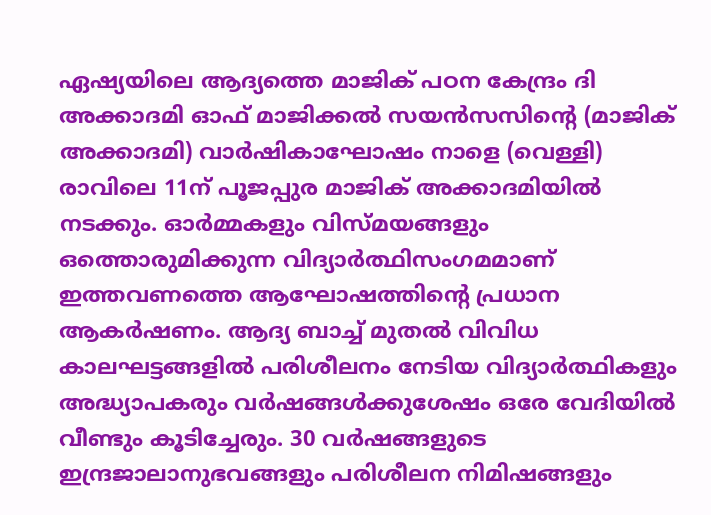ഏഷ്യയിലെ ആദ്യത്തെ മാജിക് പഠന കേന്ദ്രം ദി അക്കാദമി ഓഫ് മാജിക്കല്‍ സയന്‍സസിന്റെ (മാജിക് അക്കാദമി) വാര്‍ഷികാഘോഷം നാളെ (വെള്ളി) രാവിലെ 11ന് പൂജപ്പുര മാജിക് അക്കാദമിയില്‍ നടക്കും. ഓര്‍മ്മകളും വിസ്മയങ്ങളും ഒത്തൊരുമിക്കുന്ന വിദ്യാര്‍ത്ഥിസംഗമമാണ് ഇത്തവണത്തെ ആഘോഷത്തിന്റെ പ്രധാന ആകര്‍ഷണം. ആദ്യ ബാച്ച് മുതല്‍ വിവിധ കാലഘട്ടങ്ങളില്‍ പരിശീലനം നേടിയ വിദ്യാര്‍ത്ഥികളും അദ്ധ്യാപകരും വര്‍ഷങ്ങള്‍ക്കുശേഷം ഒരേ വേദിയില്‍ വീണ്ടും കൂടിച്ചേരും. 30 വര്‍ഷങ്ങളുടെ ഇന്ദ്രജാലാനുഭവങ്ങളും പരിശീലന നിമിഷങ്ങളും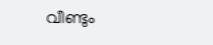വീണ്ടും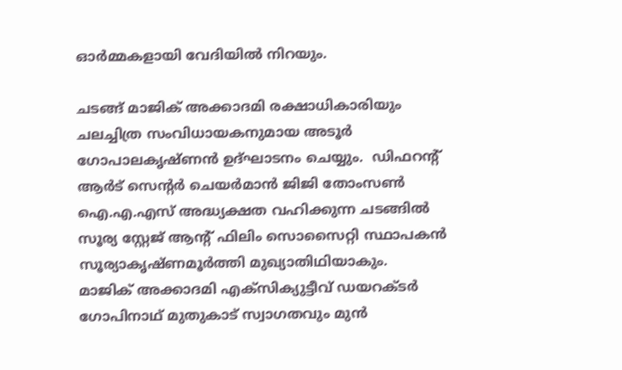ഓര്‍മ്മകളായി വേദിയില്‍ നിറയും.

ചടങ്ങ് മാജിക് അക്കാദമി രക്ഷാധികാരിയും ചലച്ചിത്ര സംവിധായകനുമായ അടൂര്‍ ഗോപാലകൃഷ്ണന്‍ ഉദ്ഘാടനം ചെയ്യും.  ഡിഫറന്റ് ആര്‍ട് സെന്റര്‍ ചെയര്‍മാന്‍ ജിജി തോംസണ്‍ ഐ.എ.എസ് അദ്ധ്യക്ഷത വഹിക്കുന്ന ചടങ്ങില്‍ സൂര്യ സ്റ്റേജ് ആന്റ് ഫിലിം സൊസൈറ്റി സ്ഥാപകന്‍ സൂര്യാകൃഷ്ണമൂര്‍ത്തി മുഖ്യാതിഥിയാകും.  മാജിക് അക്കാദമി എക്‌സിക്യുട്ടീവ് ഡയറക്ടര്‍ ഗോപിനാഥ് മുതുകാട് സ്വാഗതവും മുന്‍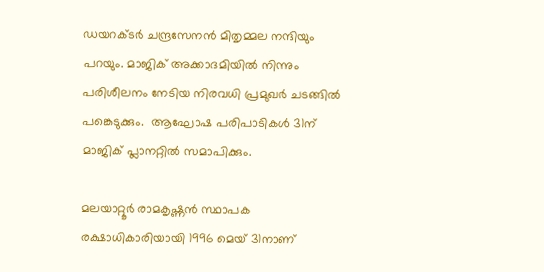ഡയറക്ടര്‍ ചന്ദ്രസേനന്‍ മിതൃമ്മല നന്ദിയും പറയും. മാജിക് അക്കാദമിയില്‍ നിന്നും പരിശീലനം നേടിയ നിരവധി പ്രമുഖര്‍ ചടങ്ങില്‍ പങ്കെടുക്കും.  ആഘോഷ പരിപാടികള്‍ 31ന് മാജിക് പ്ലാനറ്റില്‍ സമാപിക്കും.

മലയാറ്റൂര്‍ രാമകൃഷ്ണന്‍ സ്ഥാപക രക്ഷാധികാരിയായി 1996 മെയ് 31നാണ്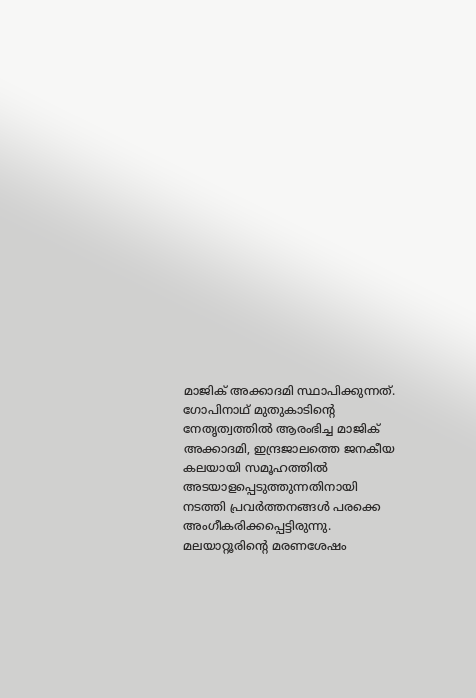മാജിക് അക്കാദമി സ്ഥാപിക്കുന്നത്. ഗോപിനാഥ് മുതുകാടിന്റെ നേതൃത്വത്തില്‍ ആരംഭിച്ച മാജിക് അക്കാദമി, ഇന്ദ്രജാലത്തെ ജനകീയ കലയായി സമൂഹത്തില്‍ അടയാളപ്പെടുത്തുന്നതിനായി നടത്തി പ്രവര്‍ത്തനങ്ങള്‍ പരക്കെ അംഗീകരിക്കപ്പെട്ടിരുന്നു.  മലയാറ്റൂരിന്റെ മരണശേഷം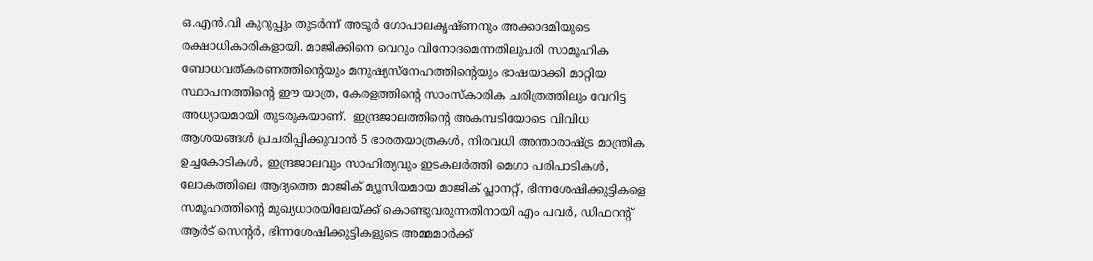ഒ.എന്‍.വി കുറുപ്പും തുടര്‍ന്ന് അടൂര്‍ ഗോപാലകൃഷ്ണനും അക്കാദമിയുടെ രക്ഷാധികാരികളായി. മാജിക്കിനെ വെറും വിനോദമെന്നതിലുപരി സാമൂഹിക ബോധവത്കരണത്തിന്റെയും മനുഷ്യസ്‌നേഹത്തിന്റെയും ഭാഷയാക്കി മാറ്റിയ സ്ഥാപനത്തിന്റെ ഈ യാത്ര, കേരളത്തിന്റെ സാംസ്‌കാരിക ചരിത്രത്തിലും വേറിട്ട അധ്യായമായി തുടരുകയാണ്.  ഇന്ദ്രജാലത്തിന്റെ അകമ്പടിയോടെ വിവിധ ആശയങ്ങള്‍ പ്രചരിപ്പിക്കുവാന്‍ 5 ഭാരതയാത്രകള്‍, നിരവധി അന്താരാഷ്ട്ര മാന്ത്രിക ഉച്ചകോടികള്‍, ഇന്ദ്രജാലവും സാഹിത്യവും ഇടകലര്‍ത്തി മെഗാ പരിപാടികള്‍, ലോകത്തിലെ ആദ്യത്തെ മാജിക് മ്യൂസിയമായ മാജിക് പ്ലാനറ്റ്, ഭിന്നശേഷിക്കുട്ടികളെ സമൂഹത്തിന്റെ മുഖ്യധാരയിലേയ്ക്ക് കൊണ്ടുവരുന്നതിനായി എം പവര്‍, ഡിഫറന്റ് ആര്‍ട് സെന്റര്‍, ഭിന്നശേഷിക്കുട്ടികളുടെ അമ്മമാര്‍ക്ക്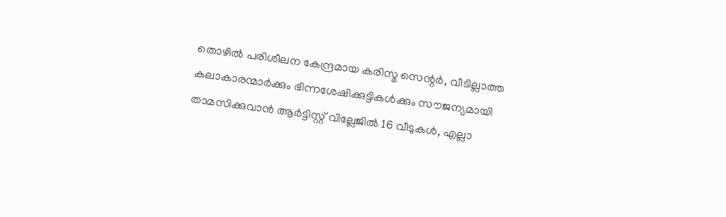തൊഴില്‍ പരിശീലന കേന്ദ്രമായ കരിസ്മ സെന്റര്‍, വീടില്ലാത്ത കലാകാരന്മാര്‍ക്കും ഭിന്നശേഷിക്കുട്ടികള്‍ക്കും സൗജന്യമായി താമസിക്കുവാന്‍ ആര്‍ട്ടിസ്റ്റ് വില്ലേജില്‍ 16 വീടുകള്‍, എല്ലാ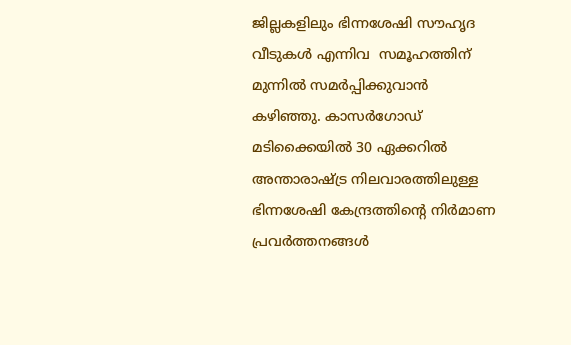ജില്ലകളിലും ഭിന്നശേഷി സൗഹൃദ വീടുകള്‍ എന്നിവ  സമൂഹത്തിന് മുന്നില്‍ സമര്‍പ്പിക്കുവാന്‍ കഴിഞ്ഞു. കാസര്‍ഗോഡ് മടിക്കൈയില്‍ 30 ഏക്കറില്‍ അന്താരാഷ്ട്ര നിലവാരത്തിലുള്ള ഭിന്നശേഷി കേന്ദ്രത്തിന്റെ നിര്‍മാണ പ്രവര്‍ത്തനങ്ങള്‍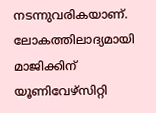നടന്നുവരികയാണ്. ലോകത്തിലാദ്യമായി മാജിക്കിന് യൂണിവേഴ്സിറ്റി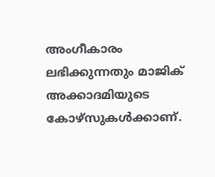അംഗീകാരം ലഭിക്കുന്നതും മാജിക് അക്കാദമിയുടെ കോഴ്സുകള്‍ക്കാണ്.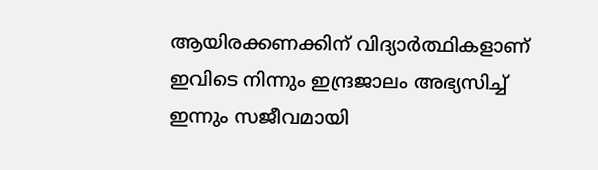ആയിരക്കണക്കിന് വിദ്യാര്‍ത്ഥികളാണ് ഇവിടെ നിന്നും ഇന്ദ്രജാലം അഭ്യസിച്ച് ഇന്നും സജീവമായി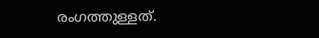രംഗത്തുള്ളത്.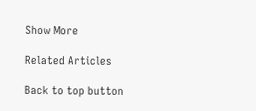Show More

Related Articles

Back to top button